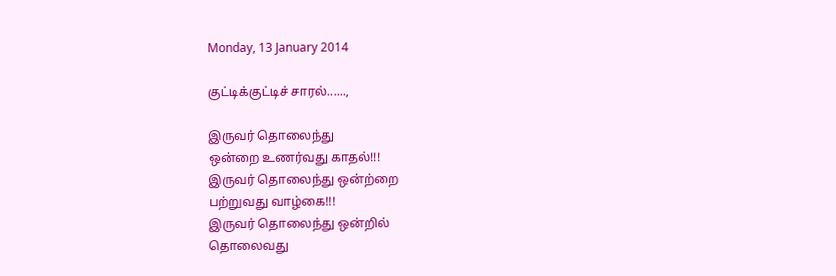Monday, 13 January 2014

குட்டிக்குட்டிச் சாரல்......,

இருவர் தொலைந்து
ஒன்றை உணர்வது காதல்!!!
இருவர் தொலைந்து ஒன்ற்றை
பற்றுவது வாழ்கை!!!
இருவர் தொலைந்து ஒன்றில்
தொலைவது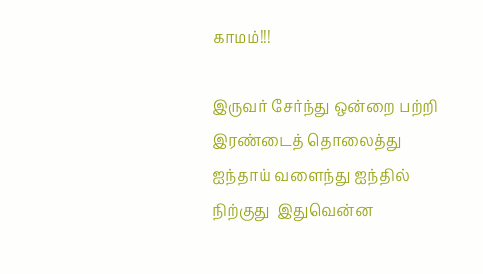காமம்!!!

இருவர் சேர்ந்து ஒன்றை பற்றி
இரண்டைத் தொலைத்து
ஐந்தாய் வளைந்து ஐந்தில்
நிற்குது  இதுவென்ன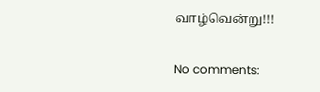வாழ்வென்று!!!

No comments: